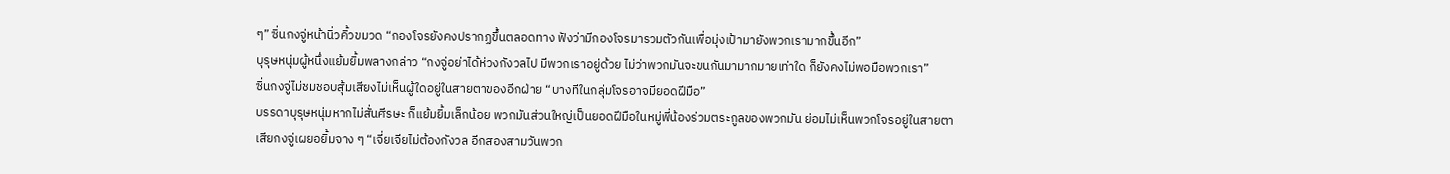ๆ” ซิ่นกงจู่หน้านิ่วคิ้วขมวด “กองโจรยังคงปรากฏขึ้นตลอดทาง ฟังว่ามีกองโจรมารวมตัวกันเพื่อมุ่งเป้ามายังพวกเรามากขึ้นอีก”
บุรุษหนุ่มผู้หนึ่งแย้มยิ้มพลางกล่าว “กงจู่อย่าได้ห่วงกังวลไป มีพวกเราอยู่ด้วย ไม่ว่าพวกมันจะขนกันมามากมายเท่าใด ก็ยังคงไม่พอมือพวกเรา”
ซิ่นกงจู่ไม่ชมชอบสุ้มเสียงไม่เห็นผู้ใดอยู่ในสายตาของอีกฝ่าย “บางทีในกลุ่มโจรอาจมียอดฝีมือ”
บรรดาบุรุษหนุ่มหากไม่สั่นศีรษะ ก็แย้มยิ้มเล็กน้อย พวกมันส่วนใหญ่เป็นยอดฝีมือในหมู่พี่น้องร่วมตระกูลของพวกมัน ย่อมไม่เห็นพวกโจรอยู่ในสายตา
เสียกงจู่เผยอยิ้มจาง ๆ “เจี่ยเจียไม่ต้องกังวล อีกสองสามวันพวก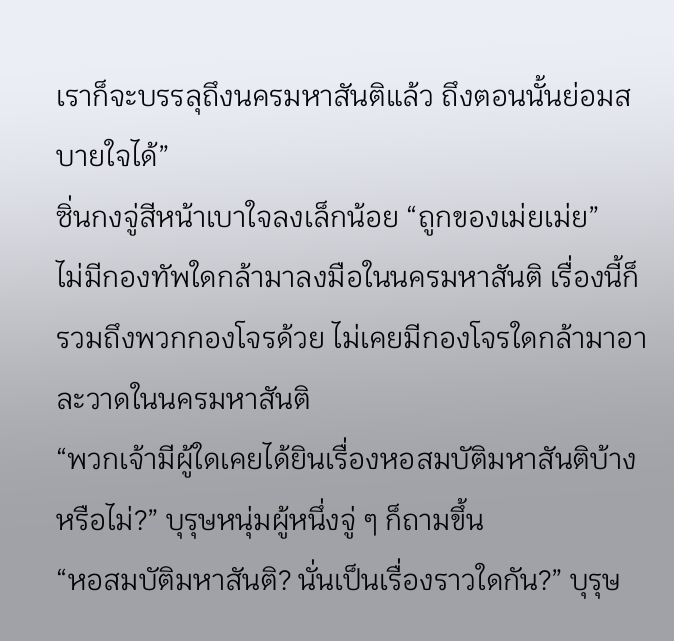เราก็จะบรรลุถึงนครมหาสันติแล้ว ถึงตอนนั้นย่อมสบายใจได้”
ซิ่นกงจู่สีหน้าเบาใจลงเล็กน้อย “ถูกของเม่ยเม่ย”
ไม่มีกองทัพใดกล้ามาลงมือในนครมหาสันติ เรื่องนี้ก็รวมถึงพวกกองโจรด้วย ไม่เคยมีกองโจรใดกล้ามาอาละวาดในนครมหาสันติ
“พวกเจ้ามีผู้ใดเคยได้ยินเรื่องหอสมบัติมหาสันติบ้างหรือไม่?” บุรุษหนุ่มผู้หนึ่งจู่ ๆ ก็ถามขึ้น
“หอสมบัติมหาสันติ? นั่นเป็นเรื่องราวใดกัน?” บุรุษ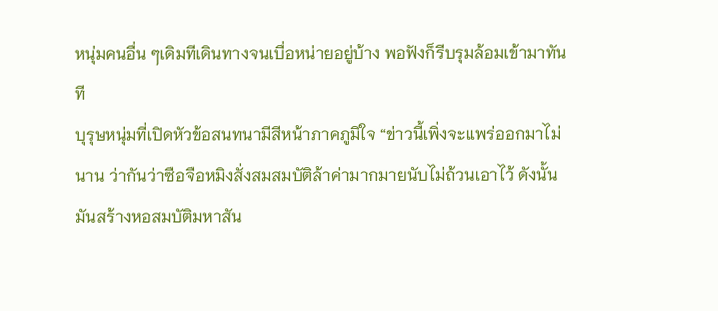หนุ่มคนอื่น ๆเดิมทีเดินทางจนเบื่อหน่ายอยู่บ้าง พอฟังก็รีบรุมล้อมเข้ามาทันที
บุรุษหนุ่มที่เปิดหัวข้อสนทนามีสีหน้าภาคภูมิใจ “ข่าวนี้เพิ่งจะแพร่ออกมาไม่นาน ว่ากันว่าซือจือหมิงสั่งสมสมบัติล้าค่ามากมายนับไม่ถ้วนเอาไว้ ดังนั้นมันสร้างหอสมบัติมหาสัน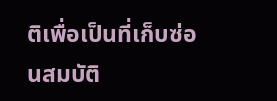ติเพื่อเป็นที่เก็บซ่อนสมบัติ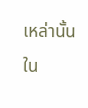เหล่านั้นใน